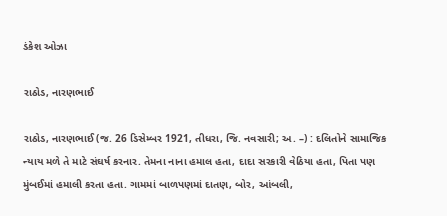ડંકેશ ઓઝા

રાઠોડ, નારણભાઈ

રાઠોડ, નારણભાઈ (જ. 26 ડિસેમ્બર 1921, તીધરા, જિ. નવસારી; અ. –) : દલિતોને સામાજિક ન્યાય મળે તે માટે સંઘર્ષ કરનાર. તેમના નાના હમાલ હતા, દાદા સરકારી વેઠિયા હતા, પિતા પણ મુંબઈમાં હમાલી કરતા હતા. ગામમાં બાળપણમાં દાતણ, બોર, આંબલી,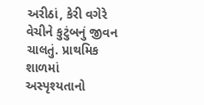અરીઠાં, કેરી વગેરે વેચીને કુટુંબનું જીવન ચાલતું. પ્રાથમિક શાળમાં અસ્પૃશ્યતાનો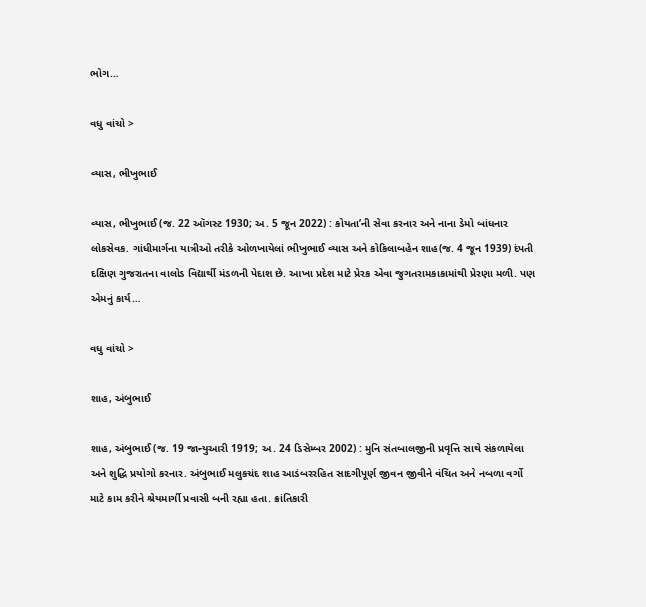ભોગ…

વધુ વાંચો >

વ્યાસ, ભીખુભાઈ

વ્યાસ, ભીખુભાઈ (જ. 22 ઑગસ્ટ 1930; અ. 5 જૂન 2022) : કોયતા’ની સેવા કરનાર અને નાના ડેમો બાંધનાર લોકસેવક. ગાંધીમાર્ગના યાત્રીઓ તરીકે ઓળખાયેલાં ભીખુભાઈ વ્યાસ અને કોકિલાબહેન શાહ(જ. 4 જૂન 1939) દંપતી દક્ષિણ ગુજરાતના વાલોડ વિદ્યાર્થી મંડળની પેદાશ છે. આખા પ્રદેશ માટે પ્રેરક એવા જુગતરામકાકામાંથી પ્રેરણા મળી. પણ એમનું કાર્ય…

વધુ વાંચો >

શાહ, અંબુભાઈ

શાહ, અંબુભાઈ (જ. 19 જાન્યુઆરી 1919; અ. 24 ડિસેમ્બર 2002) : મુનિ સંતબાલજીની પ્રવૃત્તિ સાથે સંકળાયેલા અને શુદ્ધિ પ્રયોગો કરનાર. અંબુભાઈ મલુકચંદ શાહ આડંબરરહિત સાદગીપૂર્ણ જીવન જીવીને વંચિત અને નબળા વર્ગો માટે કામ કરીને શ્રેયમાર્ગી પ્રવાસી બની રહ્યા હતા. ક્રાંતિકારી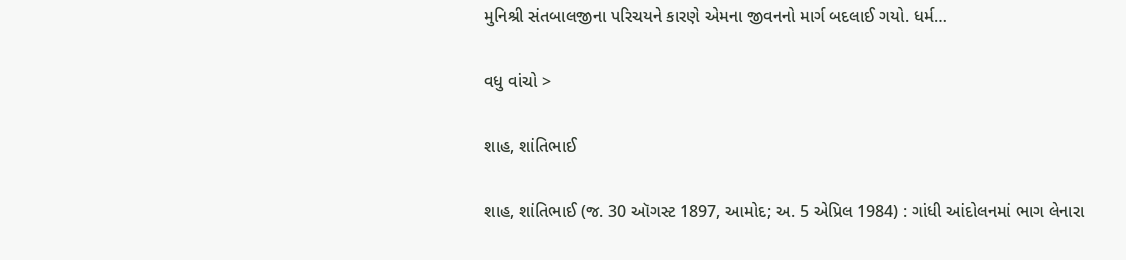મુનિશ્રી સંતબાલજીના પરિચયને કારણે એમના જીવનનો માર્ગ બદલાઈ ગયો. ધર્મ…

વધુ વાંચો >

શાહ, શાંતિભાઈ

શાહ, શાંતિભાઈ (જ. 30 ઑગસ્ટ 1897, આમોદ; અ. 5 એપ્રિલ 1984) : ગાંધી આંદોલનમાં ભાગ લેનારા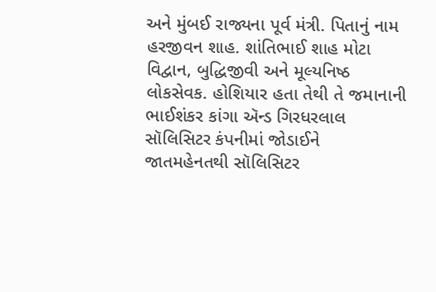અને મુંબઈ રાજ્યના પૂર્વ મંત્રી. પિતાનું નામ હરજીવન શાહ. શાંતિભાઈ શાહ મોટા વિદ્વાન, બુદ્ધિજીવી અને મૂલ્યનિષ્ઠ લોકસેવક. હોશિયાર હતા તેથી તે જમાનાની ભાઈશંકર કાંગા ઍન્ડ ગિરધરલાલ સૉલિસિટર કંપનીમાં જોડાઈને જાતમહેનતથી સૉલિસિટર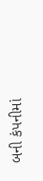બની કંપનીમાં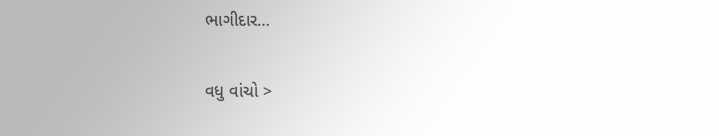ભાગીદાર…

વધુ વાંચો >